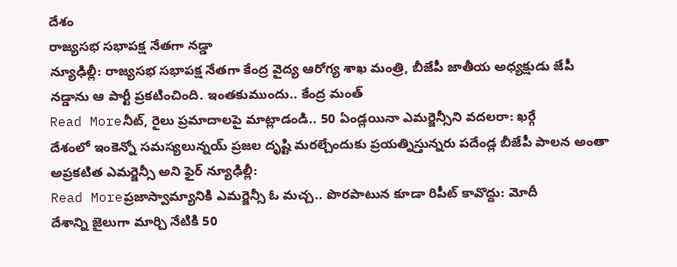దేశం
రాజ్యసభ సభాపక్ష నేతగా నడ్డా
న్యూఢిల్లీ: రాజ్యసభ సభాపక్ష నేతగా కేంద్ర వైద్య ఆరోగ్య శాఖ మంత్రి, బీజేపీ జాతీయ అధ్యక్షుడు జేపీ నడ్డాను ఆ పార్టీ ప్రకటించింది. ఇంతకుముందు.. కేంద్ర మంత్
Read Moreనీట్, రైలు ప్రమాదాలపై మాట్లాడండి.. 50 ఏండ్లయినా ఎమర్జెన్సీని వదలరా: ఖర్గే
దేశంలో ఇంకెన్నో సమస్యలున్నయ్ ప్రజల దృష్టి మరల్చేందుకు ప్రయత్నిస్తున్నరు పదేండ్ల బీజేపీ పాలన అంతా అప్రకటిత ఎమర్జెన్సీ అని ఫైర్ న్యూఢిల్లీ:
Read Moreప్రజాస్వామ్యానికి ఎమర్జెన్సీ ఓ మచ్చ.. పొరపాటున కూడా రిపీట్ కావొద్దు: మోదీ
దేశాన్ని జైలుగా మార్చి నేటికి 50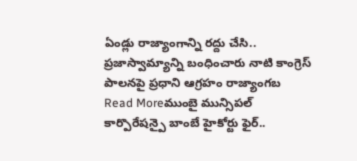ఏండ్లు రాజ్యాంగాన్ని రద్దు చేసి.. ప్రజాస్వామ్యాన్ని బంధించారు నాటి కాంగ్రెస్ పాలనపై ప్రధాని ఆగ్రహం రాజ్యాంగబ
Read Moreముంబై మున్సిపల్ కార్పొరేషన్పై బాంబే హైకోర్టు ఫైర్..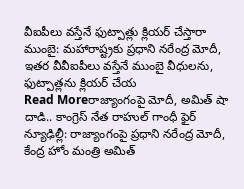వీఐపీలు వస్తేనే ఫుట్పాత్లు క్లియర్ చేస్తారా
ముంబై: మహారాష్ట్రకు ప్రధాని నరేంద్ర మోదీ, ఇతర వీవీఐపీలు వస్తేనే ముంబై వీధులను, ఫుట్పాత్లను క్లియర్ చేయ
Read Moreరాజ్యాంగంపై మోదీ, అమిత్ షా దాడి.. కాంగ్రెస్ నేత రాహుల్ గాంధీ ఫైర్
న్యూఢిల్లీ: రాజ్యాంగంపై ప్రధాని నరేంద్ర మోదీ, కేంద్ర హోం మంత్రి అమిత్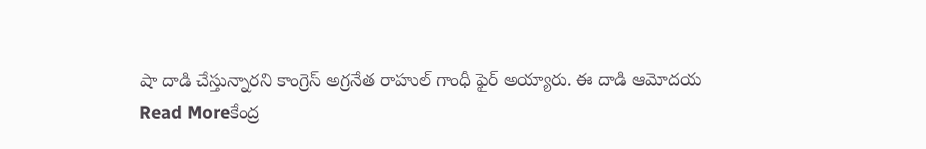షా దాడి చేస్తున్నారని కాంగ్రెస్ అగ్రనేత రాహుల్ గాంధీ ఫైర్ అయ్యారు. ఈ దాడి ఆమోదయ
Read Moreకేంద్ర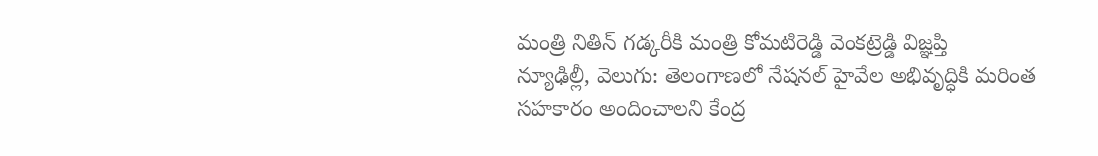మంత్రి నితిన్ గడ్కరీకి మంత్రి కోమటిరెడ్డి వెంకట్రెడ్డి విజ్ఞప్తి
న్యూఢిల్లీ, వెలుగు: తెలంగాణలో నేషనల్ హైవేల అభివృద్ధికి మరింత సహకారం అందించాలని కేంద్ర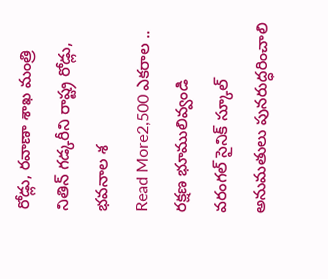రోడ్లు, రవాణా శాఖ మంత్రి నితిన్ గడ్కరీని రాష్ట్ర రోడ్లు, భవనాల శ
Read More2,500 ఎకరాల .. రక్షణ భూములివ్వండి
వరంగల్ సైనిక్ స్కూల్ అనుమతులు పునరుద్ధరించాలి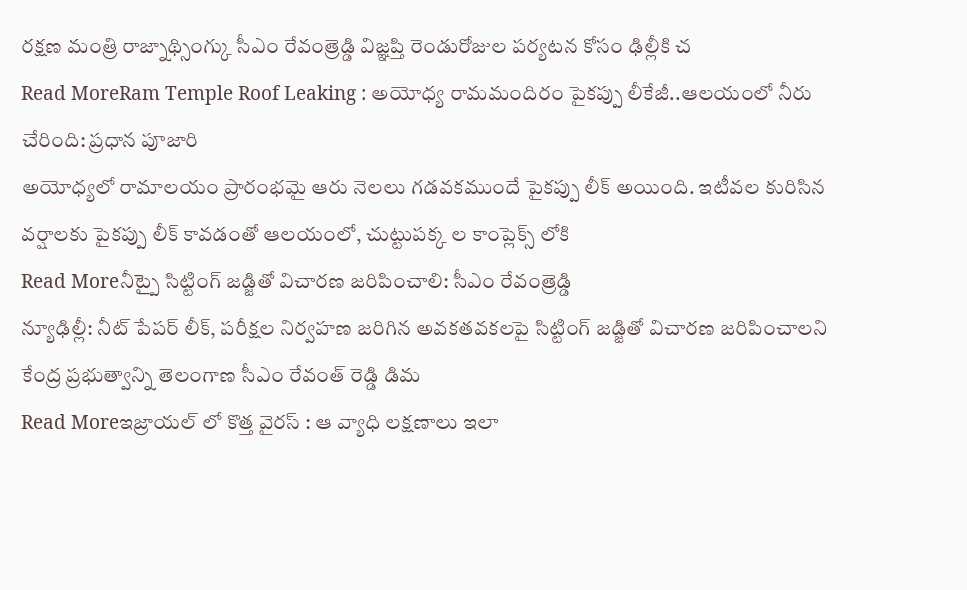రక్షణ మంత్రి రాజ్నాథ్సింగ్కు సీఎం రేవంత్రెడ్డి విజ్ఞప్తి రెండురోజుల పర్యటన కోసం ఢిల్లీకి చ
Read MoreRam Temple Roof Leaking : అయోధ్య రామమందిరం పైకప్పు లీకేజీ..ఆలయంలో నీరు చేరింది: ప్రధాన పూజారి
అయోధ్యలో రామాలయం ప్రారంభమై ఆరు నెలలు గడవకముందే పైకప్పు లీక్ అయింది. ఇటీవల కురిసిన వర్షాలకు పైకప్పు లీక్ కావడంతో ఆలయంలో, చుట్టుపక్క ల కాంప్లెక్స్ లోకి
Read Moreనీట్పై సిట్టింగ్ జడ్జితో విచారణ జరిపించాలి: సీఎం రేవంత్రెడ్డి
న్యూఢిల్లీ: నీట్ పేపర్ లీక్, పరీక్షల నిర్వహణ జరిగిన అవకతవకలపై సిట్టింగ్ జడ్జితో విచారణ జరిపించాలని కేంద్ర ప్రభుత్వాన్ని తెలంగాణ సీఎం రేవంత్ రెడ్డి డిమ
Read Moreఇజ్రాయల్ లో కొత్త వైరస్ : ఆ వ్యాధి లక్షణాలు ఇలా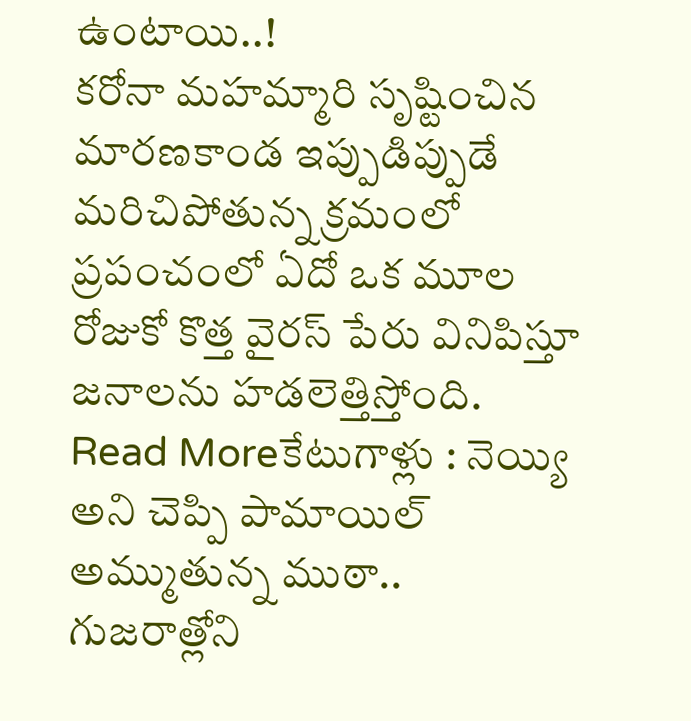ఉంటాయి..!
కరోనా మహమ్మారి సృష్టించిన మారణకాండ ఇప్పుడిప్పుడే మరిచిపోతున్న క్రమంలో ప్రపంచంలో ఏదో ఒక మూల రోజుకో కొత్త వైరస్ పేరు వినిపిస్తూ జనాలను హడలెత్తిస్తోంది.
Read Moreకేటుగాళ్లు : నెయ్యి అని చెప్పి పామాయిల్ అమ్ముతున్న ముఠా..
గుజరాత్లోని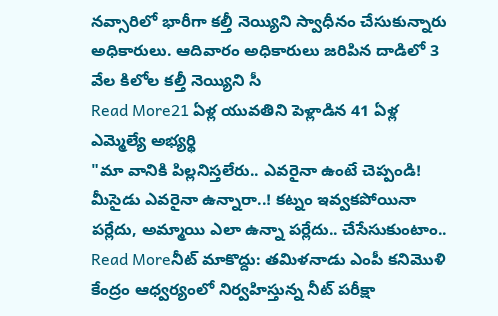నవ్సారిలో భారీగా కల్తీ నెయ్యిని స్వాధీనం చేసుకున్నారు అధికారులు. ఆదివారం అధికారులు జరిపిన దాడిలో 3 వేల కిలోల కల్తీ నెయ్యిని సీ
Read More21 ఏళ్ల యువతిని పెళ్లాడిన 41 ఏళ్ల ఎమ్మెల్యే అభ్యర్థి
"మా వానికి పిల్లనిస్తలేరు.. ఎవరైనా ఉంటే చెప్పండి! మీసైడు ఎవరైనా ఉన్నారా..! కట్నం ఇవ్వకపోయినా పర్లేదు, అమ్మాయి ఎలా ఉన్నా పర్లేదు.. చేసేసుకుంటాం..
Read Moreనీట్ మాకొద్దు: తమిళనాడు ఎంపీ కనిమొళి
కేంద్రం ఆధ్వర్యంలో నిర్వహిస్తున్న నీట్ పరీక్షా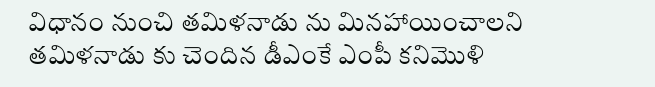విధానం నుంచి తమిళనాడు ను మినహాయించాలని తమిళనాడు కు చెందిన డీఎంకే ఎంపీ కనిమొళి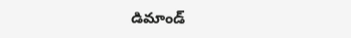డిమాండ్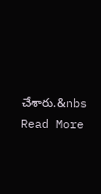చేశారు.&nbs
Read More